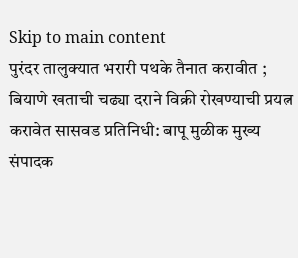Skip to main content
पुरंदर तालुक्यात भरारी पथके तैनात करावीत ; बियाणे खताची चढ्या दराने विक्री रोखण्याची प्रयत्न करावेत सासवड प्रतिनिधी: बापू मुळीक मुख्य संपादक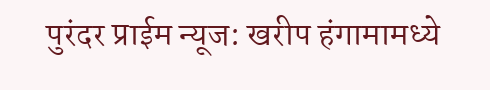पुरंदर प्राईम न्यूज: खरीप हंगामामध्ये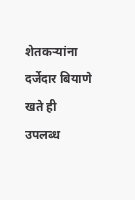शेतकऱ्यांना दर्जेदार बियाणे खते ही उपलब्ध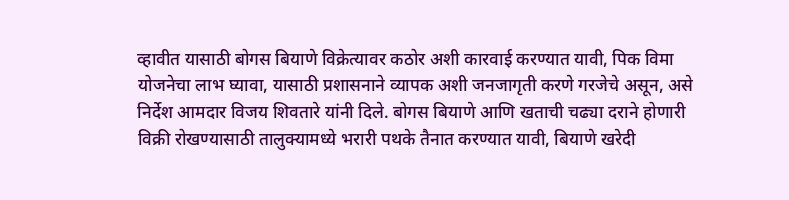व्हावीत यासाठी बोगस बियाणे विक्रेत्यावर कठोर अशी कारवाई करण्यात यावी, पिक विमा योजनेचा लाभ घ्यावा, यासाठी प्रशासनाने व्यापक अशी जनजागृती करणे गरजेचे असून, असे निर्देश आमदार विजय शिवतारे यांनी दिले. बोगस बियाणे आणि खताची चढ्या दराने होणारी विक्री रोखण्यासाठी तालुक्यामध्ये भरारी पथके तैनात करण्यात यावी, बियाणे खरेदी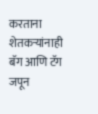करताना शेतकऱ्यांनाही बॅग आणि टॅग जपून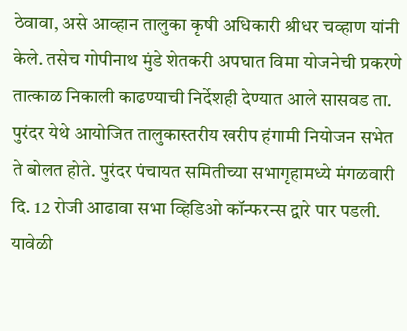ठेवावा, असे आव्हान तालुका कृषी अधिकारी श्रीधर चव्हाण यांनी केले. तसेच गोपीनाथ मुंडे शेतकरी अपघात विमा योजनेची प्रकरणे तात्काळ निकाली काढण्याची निर्देशही देण्यात आले सासवड ता. पुरंदर येथे आयोजित तालुकास्तरीय खरीप हंगामी नियोजन सभेत ते बोलत होते. पुरंदर पंचायत समितीच्या सभागृहामध्ये मंगळवारी दि. 12 रोजी आढावा सभा व्हिडिओ कॉन्फरन्स द्वारे पार पडली. यावेळी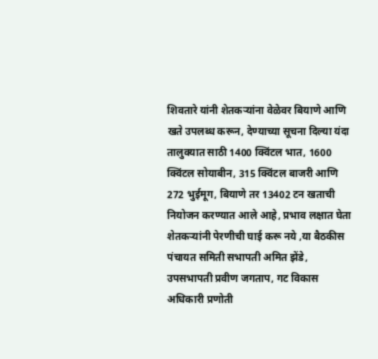शिवतारे यांनी शेतकऱ्यांना वेळेवर बियाणे आणि खते उपलब्ध करून, देण्याच्या सूचना दिल्या यंदा तालुक्यात साठी 1400 क्विंटल भात, 1600 क्विंटल सोयाबीन, 315 क्विंटल बाजरी आणि 272 भुईमूग, बियाणे तर 13402 टन खताची नियोजन करण्यात आले आहे, प्रभाव लक्षात घेता शेतकऱ्यांनी पेरणीची घाई करू नये ,या बैठकीस पंचायत समिती सभापती अमित झेंडे, उपसभापती प्रवीण जगताप, गट विकास अधिकारी प्रणोती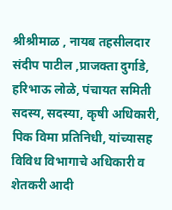श्रीश्रीमाळ , नायब तहसीलदार संदीप पाटील ,प्राजक्ता दुर्गाडे, हरिभाऊ लोळे, पंचायत समिती सदस्य, सदस्या, कृषी अधिकारी, पिक विमा प्रतिनिधी, यांच्यासह विविध विभागाचे अधिकारी व शेतकरी आदी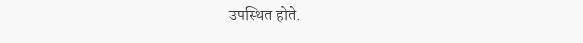उपस्थित होते.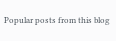Popular posts from this blog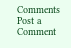Comments
Post a Comment